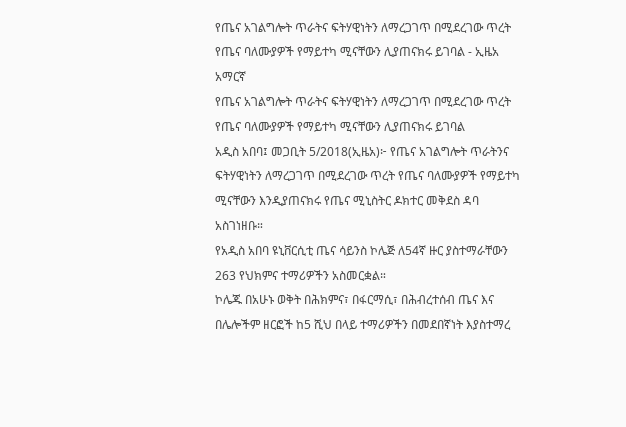የጤና አገልግሎት ጥራትና ፍትሃዊነትን ለማረጋገጥ በሚደረገው ጥረት የጤና ባለሙያዎች የማይተካ ሚናቸውን ሊያጠናክሩ ይገባል - ኢዜአ አማርኛ
የጤና አገልግሎት ጥራትና ፍትሃዊነትን ለማረጋገጥ በሚደረገው ጥረት የጤና ባለሙያዎች የማይተካ ሚናቸውን ሊያጠናክሩ ይገባል
አዲስ አበባ፤ መጋቢት 5/2018(ኢዜአ)፦ የጤና አገልግሎት ጥራትንና ፍትሃዊነትን ለማረጋገጥ በሚደረገው ጥረት የጤና ባለሙያዎች የማይተካ ሚናቸውን እንዲያጠናክሩ የጤና ሚኒስትር ዶክተር መቅደስ ዳባ አስገነዘቡ።
የአዲስ አበባ ዩኒቨርሲቲ ጤና ሳይንስ ኮሌጅ ለ54ኛ ዙር ያስተማራቸውን 263 የህክምና ተማሪዎችን አስመርቋል።
ኮሌጁ በአሁኑ ወቅት በሕክምና፣ በፋርማሲ፣ በሕብረተሰብ ጤና እና በሌሎችም ዘርፎች ከ5 ሺህ በላይ ተማሪዎችን በመደበኛነት እያስተማረ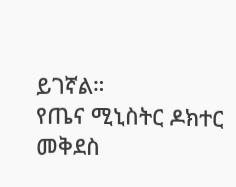ይገኛል።
የጤና ሚኒስትር ዶክተር መቅደስ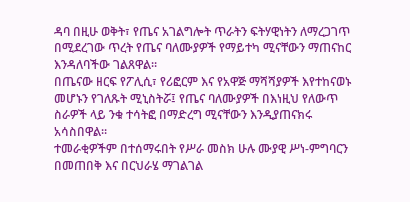ዳባ በዚሁ ወቅት፣ የጤና አገልግሎት ጥራትን ፍትሃዊነትን ለማረጋገጥ በሚደረገው ጥረት የጤና ባለሙያዎች የማይተካ ሚናቸውን ማጠናከር እንዳለባችው ገልጸዋል።
በጤናው ዘርፍ የፖሊሲ፣ የሪፎርም እና የአዋጅ ማሻሻያዎች እየተከናወኑ መሆኑን የገለጹት ሚኒስትሯ፤ የጤና ባለሙያዎች በእነዚህ የለውጥ ስራዎች ላይ ንቁ ተሳትፎ በማድረግ ሚናቸውን እንዲያጠናክሩ አሳስበዋል።
ተመራቂዎችም በተሰማሩበት የሥራ መስክ ሁሉ ሙያዊ ሥነ-ምግባርን በመጠበቅ እና በርህራሄ ማገልገል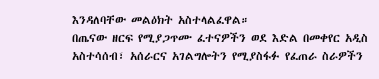እንዳለባቸው መልዕክት አስተላልፈዋል።
በጤናው ዘርፍ የሚያጋጥሙ ፈተናዎችን ወደ እድል በመቀየር አዲስ አስተሳሰብ፣ አሰራርና አገልግሎትን የሚያስፋፉ የፈጠራ ስራዎችን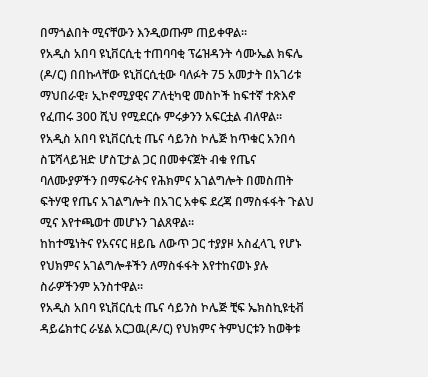በማጎልበት ሚናቸውን እንዲወጡም ጠይቀዋል።
የአዲስ አበባ ዩኒቨርሲቲ ተጠባባቂ ፕሬዝዳንት ሳሙኤል ክፍሌ (ዶ/ር) በበኩላቸው ዩኒቨርሲቲው ባለፉት 75 አመታት በአገሪቱ ማህበራዊ፣ ኢኮኖሚያዊና ፖለቲካዊ መስኮች ከፍተኛ ተጽእኖ የፈጠሩ 300 ሺህ የሚደርሱ ምሩቃንን አፍርቷል ብለዋል።
የአዲስ አበባ ዩኒቨርሲቲ ጤና ሳይንስ ኮሌጅ ከጥቁር አንበሳ ስፔሻላይዝድ ሆስፒታል ጋር በመቀናጀት ብቁ የጤና ባለሙያዎችን በማፍራትና የሕክምና አገልግሎት በመስጠት ፍትሃዊ የጤና አገልግሎት በአገር አቀፍ ደረጃ በማስፋፋት ጉልህ ሚና እየተጫወተ መሆኑን ገልጸዋል።
ከከተሜነትና የአናናር ዘይቤ ለውጥ ጋር ተያያዞ አስፈላጊ የሆኑ የህክምና አገልግሎቶችን ለማስፋፋት እየተከናወኑ ያሉ ስራዎችንም አንስተዋል።
የአዲስ አበባ ዩኒቨርሲቲ ጤና ሳይንስ ኮሌጅ ቺፍ ኤክስኪዩቲቭ ዳይሬክተር ራሄል አርጋዉ(ዶ/ር) የህክምና ትምህርቱን ከወቅቱ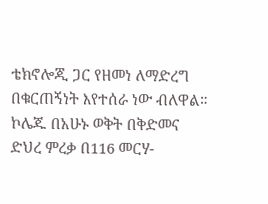ቴክኖሎጂ ጋር የዘመነ ለማድረግ በቁርጠኝነት እየተሰራ ነው ብለዋል።
ኮሌጁ በአሁኑ ወቅት በቅድመና ድህረ ምረቃ በ116 መርሃ-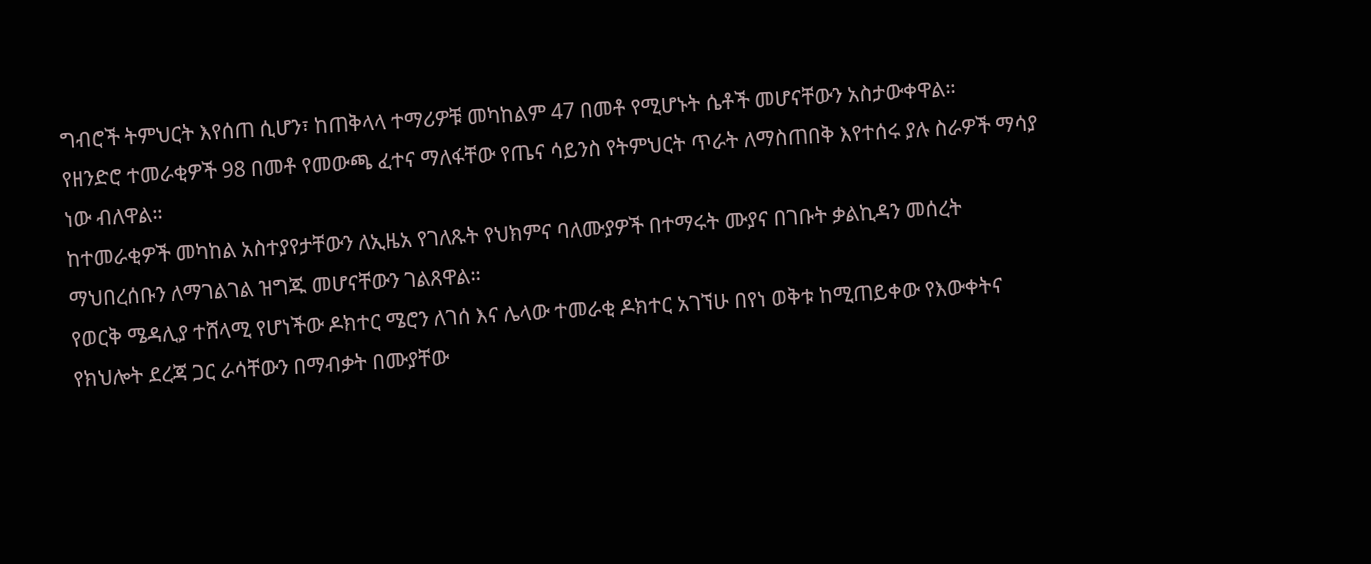ግብሮች ትምህርት እየሰጠ ሲሆን፣ ከጠቅላላ ተማሪዎቹ መካከልም 47 በመቶ የሚሆኑት ሴቶች መሆናቸውን አስታውቀዋል።
የዘንድሮ ተመራቂዎች 98 በመቶ የመውጫ ፈተና ማለፋቸው የጤና ሳይንስ የትምህርት ጥራት ለማስጠበቅ እየተሰሩ ያሉ ስራዎች ማሳያ ነው ብለዋል።
ከተመራቂዎች መካከል አስተያየታቸውን ለኢዜአ የገለጹት የህክምና ባለሙያዎች በተማሩት ሙያና በገቡት ቃልኪዳን መሰረት ማህበረሰቡን ለማገልገል ዝግጁ መሆናቸውን ገልጸዋል።
የወርቅ ሜዳሊያ ተሸላሚ የሆነችው ዶክተር ሜሮን ለገሰ እና ሌላው ተመራቂ ዶክተር አገኘሁ በየነ ወቅቱ ከሚጠይቀው የእውቀትና የክህሎት ደረጃ ጋር ራሳቸውን በማብቃት በሙያቸው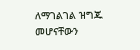ለማገልገል ዝግጁ መሆናቸውን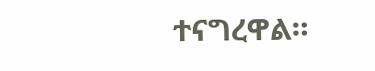ተናግረዋል።